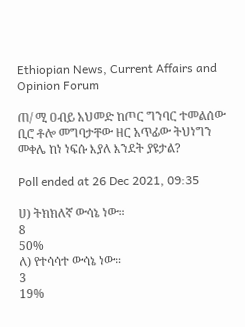Ethiopian News, Current Affairs and Opinion Forum

ጠ/ ሚ ዐብይ አህመድ ከጦር ግንባር ተመልሰው ቢሮ ቶሎ መግባታቸው ዘር አጥፊው ትህነግን መቀሌ ከነ ነፍሱ እያለ እንደት ያዩታል?

Poll ended at 26 Dec 2021, 09:35

ሀ) ትክክለኛ ውሳኔ ነው።
8
50%
ለ) የተሳሳተ ውሳኔ ነው።
3
19%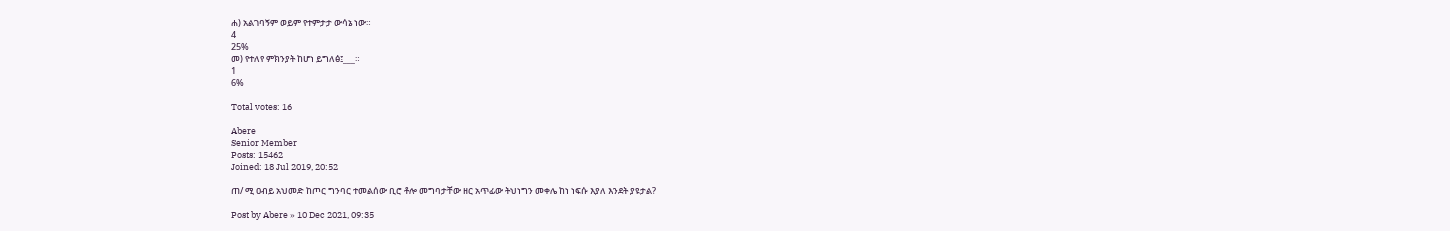ሐ) አልገባኝም ወይም የተምታታ ውሳኔ ነው።
4
25%
መ) የተለየ ምክንያት ከሆነ ይግለፅ፤___።
1
6%

Total votes: 16

Abere
Senior Member
Posts: 15462
Joined: 18 Jul 2019, 20:52

ጠ/ ሚ ዐብይ አህመድ ከጦር ግንባር ተመልሰው ቢሮ ቶሎ መግባታቸው ዘር አጥፊው ትህነግን መቀሌ ከነ ነፍሱ እያለ እንደት ያዩታል?

Post by Abere » 10 Dec 2021, 09:35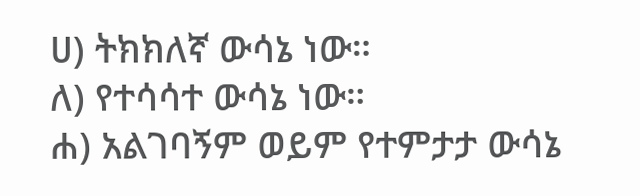ሀ) ትክክለኛ ውሳኔ ነው።
ለ) የተሳሳተ ውሳኔ ነው።
ሐ) አልገባኝም ወይም የተምታታ ውሳኔ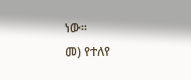ነው።
መ) የተለየ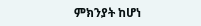ምክንያት ከሆነ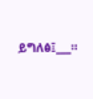ይግለፅ፤___።